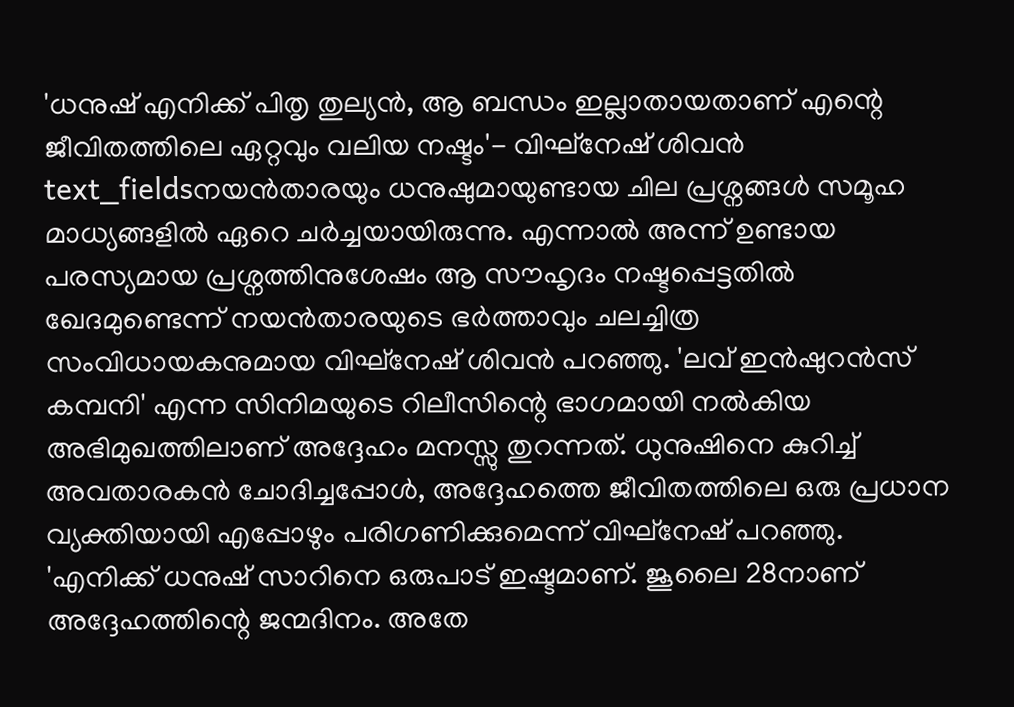'ധനുഷ് എനിക്ക് പിതൃ തുല്യൻ, ആ ബന്ധം ഇല്ലാതായതാണ് എന്റെ ജീവിതത്തിലെ ഏറ്റവും വലിയ നഷ്ടം'- വിഘ്നേഷ് ശിവൻ
text_fieldsനയൻതാരയും ധനുഷുമായുണ്ടായ ചില പ്രശ്നങ്ങൾ സമൂഹ മാധ്യങ്ങളിൽ ഏറെ ചർച്ചയായിരുന്നു. എന്നാൽ അന്ന് ഉണ്ടായ പരസ്യമായ പ്രശ്നത്തിനുശേഷം ആ സൗഹൃദം നഷ്ടപ്പെട്ടതിൽ ഖേദമുണ്ടെന്ന് നയൻതാരയുടെ ഭർത്താവും ചലച്ചിത്ര സംവിധായകനുമായ വിഘ്നേഷ് ശിവൻ പറഞ്ഞു. 'ലവ് ഇൻഷുറൻസ് കമ്പനി' എന്ന സിനിമയുടെ റിലീസിന്റെ ഭാഗമായി നൽകിയ അഭിമുഖത്തിലാണ് അദ്ദേഹം മനസ്സു തുറന്നത്. ധുനുഷിനെ കുറിച്ച് അവതാരകൻ ചോദിച്ചപ്പോൾ, അദ്ദേഹത്തെ ജീവിതത്തിലെ ഒരു പ്രധാന വ്യക്തിയായി എപ്പോഴും പരിഗണിക്കുമെന്ന് വിഘ്നേഷ് പറഞ്ഞു.
'എനിക്ക് ധനുഷ് സാറിനെ ഒരുപാട് ഇഷ്ടമാണ്. ജൂലൈ 28നാണ് അദ്ദേഹത്തിന്റെ ജന്മദിനം. അതേ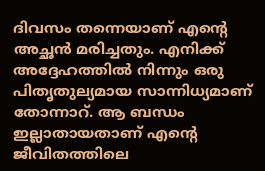ദിവസം തന്നെയാണ് എന്റെ അച്ഛൻ മരിച്ചതും. എനിക്ക് അദ്ദേഹത്തിൽ നിന്നും ഒരു പിതൃതുല്യമായ സാന്നിധ്യമാണ് തോന്നാറ്. ആ ബന്ധം ഇല്ലാതായതാണ് എന്റെ ജീവിതത്തിലെ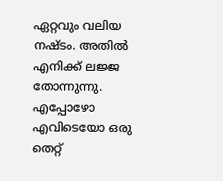ഏറ്റവും വലിയ നഷ്ടം. അതിൽ എനിക്ക് ലജ്ജ തോന്നുന്നു. എപ്പോഴോ എവിടെയോ ഒരു തെറ്റ്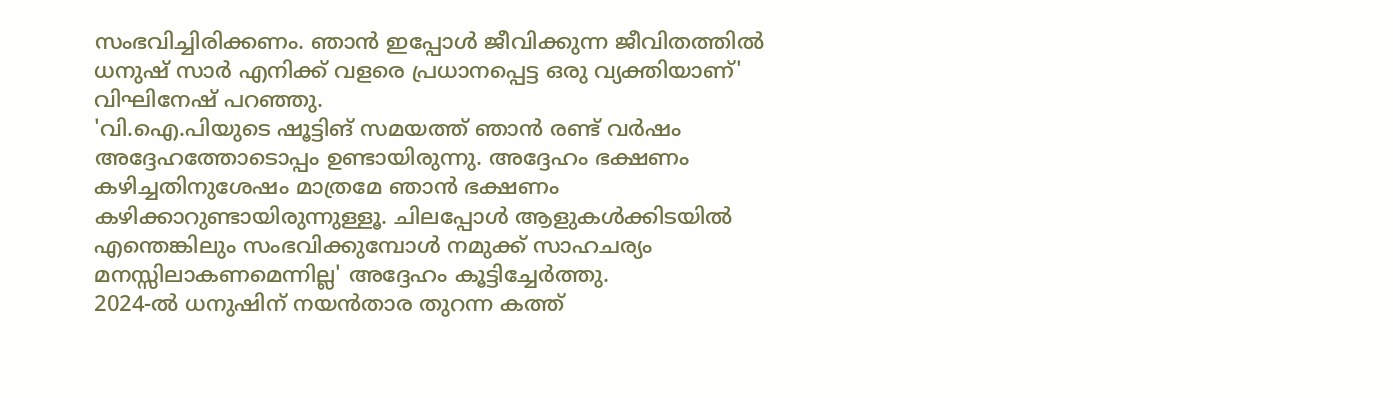സംഭവിച്ചിരിക്കണം. ഞാൻ ഇപ്പോൾ ജീവിക്കുന്ന ജീവിതത്തിൽ ധനുഷ് സാർ എനിക്ക് വളരെ പ്രധാനപ്പെട്ട ഒരു വ്യക്തിയാണ്' വിഘിനേഷ് പറഞ്ഞു.
'വി.ഐ.പിയുടെ ഷൂട്ടിങ് സമയത്ത് ഞാൻ രണ്ട് വർഷം അദ്ദേഹത്തോടൊപ്പം ഉണ്ടായിരുന്നു. അദ്ദേഹം ഭക്ഷണം കഴിച്ചതിനുശേഷം മാത്രമേ ഞാൻ ഭക്ഷണം കഴിക്കാറുണ്ടായിരുന്നുള്ളൂ. ചിലപ്പോൾ ആളുകൾക്കിടയിൽ എന്തെങ്കിലും സംഭവിക്കുമ്പോൾ നമുക്ക് സാഹചര്യം മനസ്സിലാകണമെന്നില്ല' അദ്ദേഹം കൂട്ടിച്ചേർത്തു.
2024-ൽ ധനുഷിന് നയൻതാര തുറന്ന കത്ത്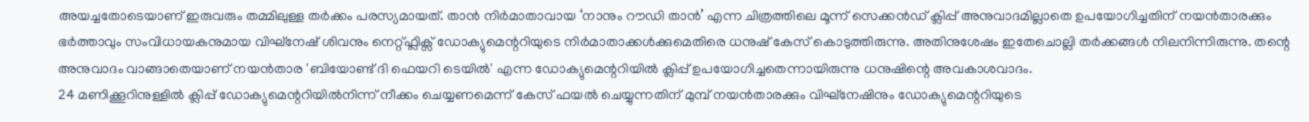അയച്ചതോടെയാണ് ഇരുവരും തമ്മിലുള്ള തർക്കം പരസ്യമായത്. താൻ നിർമാതാവായ ‘നാനും റൗഡി താൻ’ എന്ന ചിത്രത്തിലെ മൂന്ന് സെക്കൻഡ് ക്ലിപ്പ് അനുവാദമില്ലാതെ ഉപയോഗിച്ചതിന് നയൻതാരക്കും ഭർത്താവും സംവിധായകനുമായ വിഘ്നേഷ് ശിവനും നെറ്റ്ഫ്ലിക്സ് ഡോക്യുമെന്ററിയുടെ നിർമാതാക്കൾക്കുമെതിരെ ധനുഷ് കേസ് കൊടുത്തിരുന്നു. അതിനുശേഷം ഇതേചൊല്ലി തർക്കങ്ങൾ നിലനിന്നിരുന്നു. തന്റെ അനുവാദം വാങ്ങാതെയാണ് നയൻതാര 'ബിയോണ്ട് ദി ഫെയറി ടെയിൽ' എന്ന ഡോക്യുമെന്ററിയിൽ ക്ലിപ്പ് ഉപയോഗിച്ചതെന്നായിരുന്നു ധനുഷിന്റെ അവകാശവാദം.
24 മണിക്കൂറിനുള്ളിൽ ക്ലിപ്പ് ഡോക്യുമെന്ററിയിൽനിന്ന് നീക്കം ചെയ്യണമെന്ന് കേസ് ഫയൽ ചെയ്യുന്നതിന് മുമ്പ് നയൻതാരക്കും വിഘ്നേഷിനും ഡോക്യുമെന്ററിയുടെ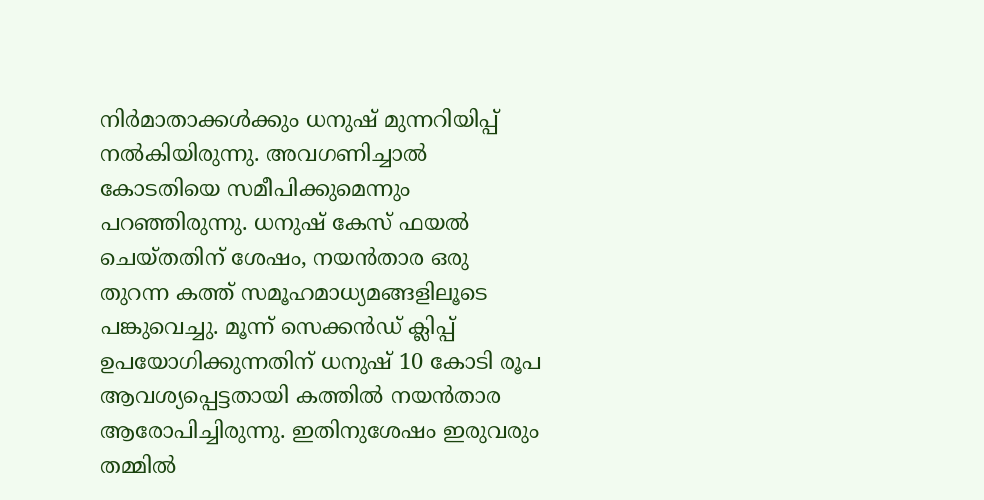നിർമാതാക്കൾക്കും ധനുഷ് മുന്നറിയിപ്പ് നൽകിയിരുന്നു. അവഗണിച്ചാൽ കോടതിയെ സമീപിക്കുമെന്നും പറഞ്ഞിരുന്നു. ധനുഷ് കേസ് ഫയൽ ചെയ്തതിന് ശേഷം, നയൻതാര ഒരു തുറന്ന കത്ത് സമൂഹമാധ്യമങ്ങളിലൂടെ പങ്കുവെച്ചു. മൂന്ന് സെക്കൻഡ് ക്ലിപ്പ് ഉപയോഗിക്കുന്നതിന് ധനുഷ് 10 കോടി രൂപ ആവശ്യപ്പെട്ടതായി കത്തിൽ നയൻതാര ആരോപിച്ചിരുന്നു. ഇതിനുശേഷം ഇരുവരും തമ്മിൽ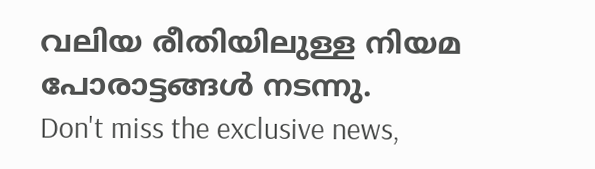വലിയ രീതിയിലുള്ള നിയമ പോരാട്ടങ്ങൾ നടന്നു.
Don't miss the exclusive news,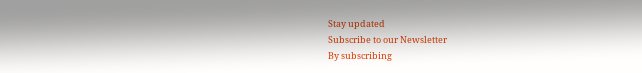Stay updated
Subscribe to our Newsletter
By subscribing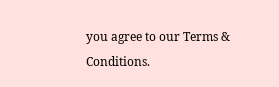you agree to our Terms & Conditions.